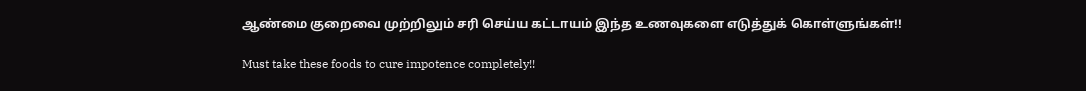ஆண்மை குறைவை முற்றிலும் சரி செய்ய கட்டாயம் இந்த உணவுகளை எடுத்துக் கொள்ளுங்கள்!!

Must take these foods to cure impotence completely!!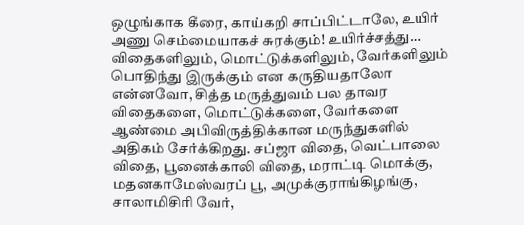ஒழுங்காக கீரை, காய்கறி சாப்பிட்டாலே, உயிர் அணு செம்மையாகச் சுரக்கும்! உயிர்ச்சத்து… விதைகளிலும், மொட்டுக்களிலும், வேர்களிலும் பொதிந்து இருக்கும் என கருதியதாலோ என்னவோ, சித்த மருத்துவம் பல தாவர விதைகளை, மொட்டுக்களை, வேர்களை ஆண்மை அபிவிருத்திக்கான மருந்துகளில் அதிகம் சேர்க்கிறது. சப்ஜா விதை, வெட்பாலை விதை, பூனைக்காலி விதை, மராட்டி மொக்கு, மதனகாமேஸ்வரப் பூ, அமுக்குராங்கிழங்கு, சாலாமிசிரி வேர்,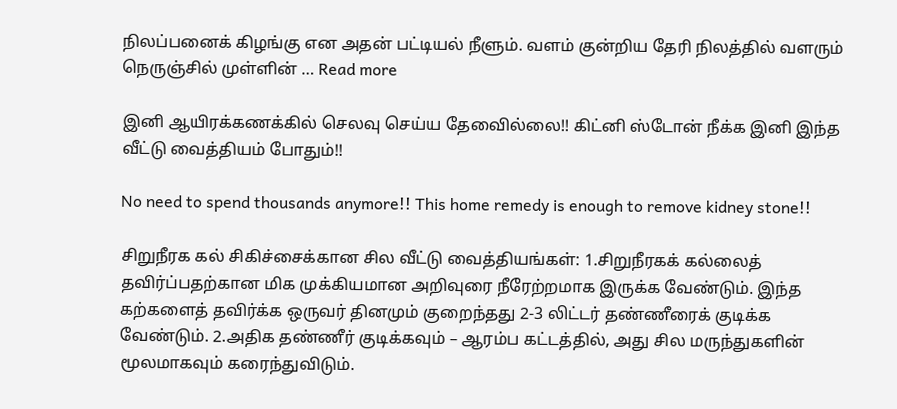நிலப்பனைக் கிழங்கு என அதன் பட்டியல் நீளும். வளம் குன்றிய தேரி நிலத்தில் வளரும் நெருஞ்சில் முள்ளின் … Read more

இனி ஆயிரக்கணக்கில் செலவு செய்ய தேவைில்லை!! கிட்னி ஸ்டோன் நீக்க இனி இந்த வீட்டு வைத்தியம் போதும்!!

No need to spend thousands anymore!! This home remedy is enough to remove kidney stone!!

சிறுநீரக கல் சிகிச்சைக்கான சில வீட்டு வைத்தியங்கள்: 1.சிறுநீரகக் கல்லைத் தவிர்ப்பதற்கான மிக முக்கியமான அறிவுரை நீரேற்றமாக இருக்க வேண்டும். இந்த கற்களைத் தவிர்க்க ஒருவர் தினமும் குறைந்தது 2-3 லிட்டர் தண்ணீரைக் குடிக்க வேண்டும். 2.அதிக தண்ணீர் குடிக்கவும் – ஆரம்ப கட்டத்தில், அது சில மருந்துகளின் மூலமாகவும் கரைந்துவிடும்.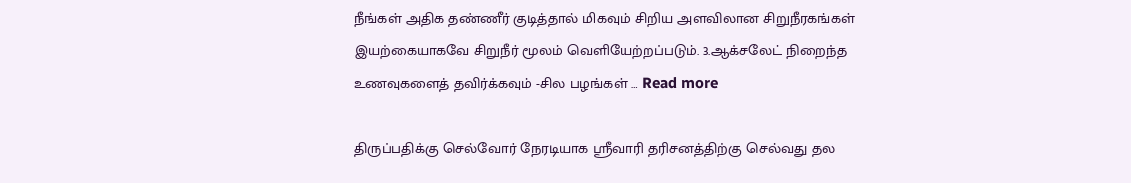நீங்கள் அதிக தண்ணீர் குடித்தால் மிகவும் சிறிய அளவிலான சிறுநீரகங்கள் இயற்கையாகவே சிறுநீர் மூலம் வெளியேற்றப்படும். 3.ஆக்சலேட் நிறைந்த உணவுகளைத் தவிர்க்கவும் -சில பழங்கள் … Read more

திருப்பதிக்கு செல்வோர் நேரடியாக ஸ்ரீவாரி தரிசனத்திற்கு செல்வது தல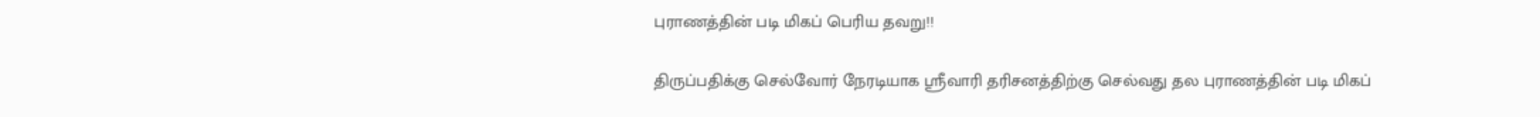புராணத்தின் படி மிகப் பெரிய தவறு!!

திருப்பதிக்கு செல்வோர் நேரடியாக ஸ்ரீவாரி தரிசனத்திற்கு செல்வது தல புராணத்தின் படி மிகப்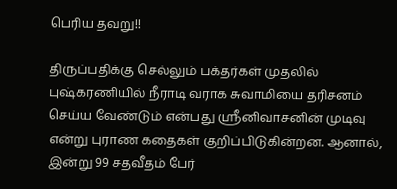பெரிய தவறு!!

திருப்பதிக்கு செல்லும் பக்தர்கள் முதலில் புஷ்கரணியில் நீராடி வராக சுவாமியை தரிசனம் செய்ய வேண்டும் என்பது ஸ்ரீனிவாசனின் முடிவு என்று புராண கதைகள் குறிப்பிடுகின்றன. ஆனால், இன்று 99 சதவீதம் பேர்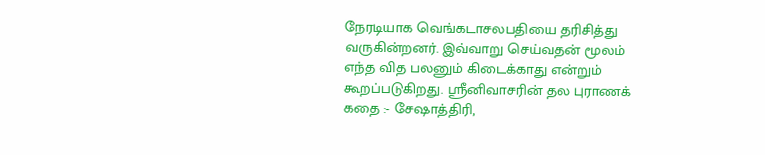நேரடியாக வெங்கடாசலபதியை தரிசித்து வருகின்றனர். இவ்வாறு செய்வதன் மூலம் எந்த வித பலனும் கிடைக்காது என்றும் கூறப்படுகிறது. ஸ்ரீனிவாசரின் தல புராணக் கதை :- சேஷாத்திரி,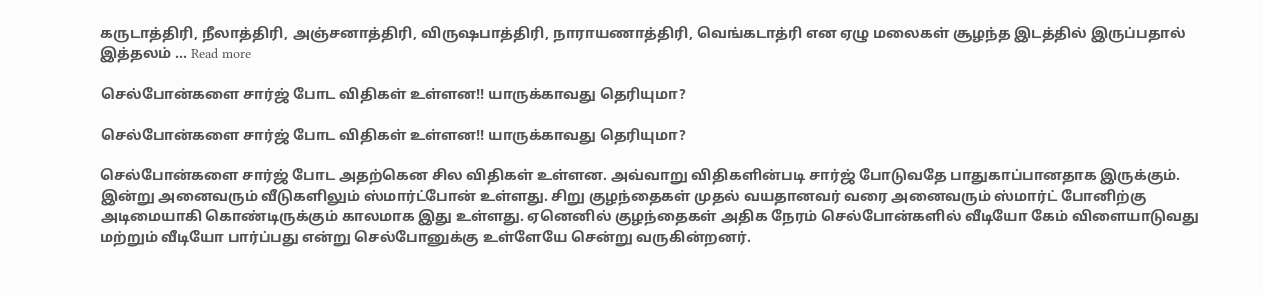கருடாத்திரி, நீலாத்திரி, அஞ்சனாத்திரி, விருஷபாத்திரி, நாராயணாத்திரி, வெங்கடாத்ரி என ஏழு மலைகள் சூழந்த இடத்தில் இருப்பதால் இத்தலம் … Read more

செல்போன்களை சார்ஜ் போட விதிகள் உள்ளன!! யாருக்காவது தெரியுமா?

செல்போன்களை சார்ஜ் போட விதிகள் உள்ளன!! யாருக்காவது தெரியுமா?

செல்போன்களை சார்ஜ் போட அதற்கென சில விதிகள் உள்ளன. அவ்வாறு விதிகளின்படி சார்ஜ் போடுவதே பாதுகாப்பானதாக இருக்கும். இன்று அனைவரும் வீடுகளிலும் ஸ்மார்ட்போன் உள்ளது. சிறு குழந்தைகள் முதல் வயதானவர் வரை அனைவரும் ஸ்மார்ட் போனிற்கு அடிமையாகி கொண்டிருக்கும் காலமாக இது உள்ளது. ஏனெனில் குழந்தைகள் அதிக நேரம் செல்போன்களில் வீடியோ கேம் விளையாடுவது மற்றும் வீடியோ பார்ப்பது என்று செல்போனுக்கு உள்ளேயே சென்று வருகின்றனர்.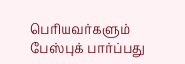பெரியவர்களும் பேஸ்புக் பார்ப்பது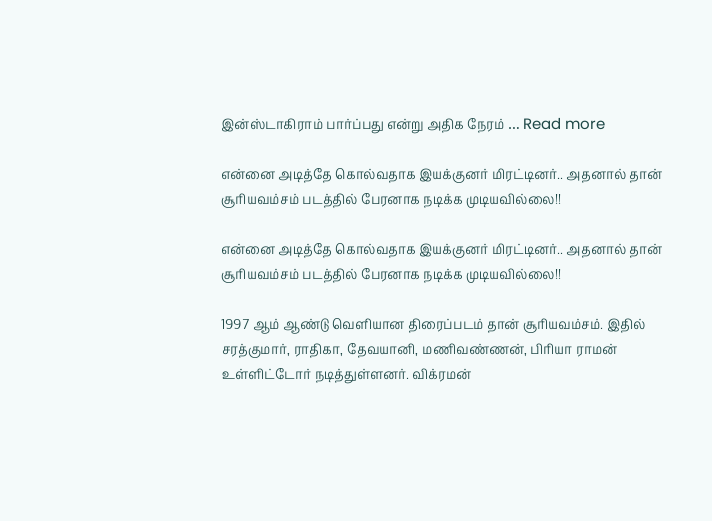இன்ஸ்டாகிராம் பார்ப்பது என்று அதிக நேரம் … Read more

என்னை அடித்தே கொல்வதாக இயக்குனர் மிரட்டினர்.. அதனால் தான் சூரியவம்சம் படத்தில் பேரனாக நடிக்க முடியவில்லை!!

என்னை அடித்தே கொல்வதாக இயக்குனர் மிரட்டினர்.. அதனால் தான் சூரியவம்சம் படத்தில் பேரனாக நடிக்க முடியவில்லை!!

1997 ஆம் ஆண்டு வெளியான திரைப்படம் தான் சூரியவம்சம். இதில் சரத்குமார், ராதிகா, தேவயானி, மணிவண்ணன், பிரியா ராமன் உள்ளிட்டோர் நடித்துள்ளனர். விக்ரமன்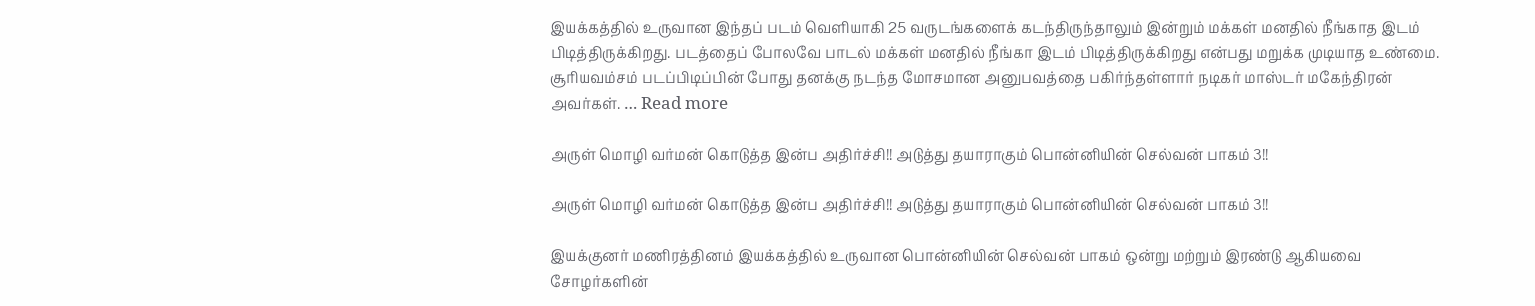இயக்கத்தில் உருவான இந்தப் படம் வெளியாகி 25 வருடங்களைக் கடந்திருந்தாலும் இன்றும் மக்கள் மனதில் நீங்காத இடம் பிடித்திருக்கிறது. படத்தைப் போலவே பாடல் மக்கள் மனதில் நீங்கா இடம் பிடித்திருக்கிறது என்பது மறுக்க முடியாத உண்மை. சூரியவம்சம் படப்பிடிப்பின் போது தனக்கு நடந்த மோசமான அனுபவத்தை பகிர்ந்தள்ளார் நடிகர் மாஸ்டர் மகேந்திரன் அவர்கள். … Read more

அருள் மொழி வர்மன் கொடுத்த இன்ப அதிர்ச்சி!! அடுத்து தயாராகும் பொன்னியின் செல்வன் பாகம் 3!!

அருள் மொழி வர்மன் கொடுத்த இன்ப அதிர்ச்சி!! அடுத்து தயாராகும் பொன்னியின் செல்வன் பாகம் 3!!

இயக்குனர் மணிரத்தினம் இயக்கத்தில் உருவான பொன்னியின் செல்வன் பாகம் ஒன்று மற்றும் இரண்டு ஆகியவை சோழர்களின்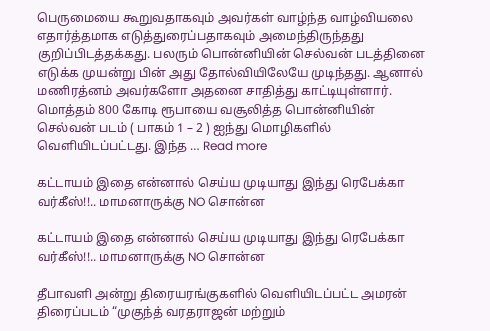பெருமையை கூறுவதாகவும் அவர்கள் வாழ்ந்த வாழ்வியலை எதார்த்தமாக எடுத்துரைப்பதாகவும் அமைந்திருந்தது குறிப்பிடத்தக்கது. பலரும் பொன்னியின் செல்வன் படத்தினை எடுக்க முயன்று பின் அது தோல்வியிலேயே முடிந்தது. ஆனால் மணிரத்னம் அவர்களோ அதனை சாதித்து காட்டியுள்ளார். மொத்தம் 800 கோடி ரூபாயை வசூலித்த பொன்னியின் செல்வன் படம் ( பாகம் 1 – 2 ) ஐந்து மொழிகளில் வெளியிடப்பட்டது. இந்த … Read more

கட்டாயம் இதை என்னால் செய்ய முடியாது இந்து ரெபேக்கா வர்கீஸ்!!.. மாமனாருக்கு NO சொன்ன

கட்டாயம் இதை என்னால் செய்ய முடியாது இந்து ரெபேக்கா வர்கீஸ்!!.. மாமனாருக்கு NO சொன்ன

தீபாவளி அன்று திரையரங்குகளில் வெளியிடப்பட்ட அமரன் திரைப்படம் “முகுந்த் வரதராஜன் மற்றும்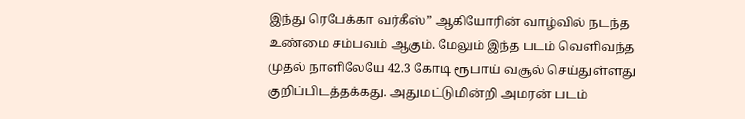இந்து ரெபேக்கா வர்கீஸ்” ஆகியோரின் வாழ்வில் நடந்த உண்மை சம்பவம் ஆகும். மேலும் இந்த படம் வெளிவந்த முதல் நாளிலேயே 42.3 கோடி ரூபாய் வசூல் செய்துள்ளது குறிப்பிடத்தக்கது. அதுமட்டுமின்றி அமரன் படம்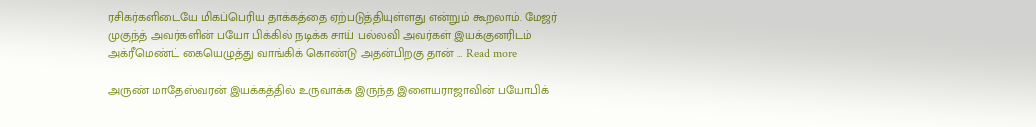ரசிகர்களிடையே மிகப்பெரிய தாக்கத்தை ஏற்படுத்தியுள்ளது என்றும் கூறலாம். மேஜர் முகுந்த் அவர்களின் பயோ பிக்கில் நடிக்க சாய் பல்லவி அவர்கள் இயக்குனரிடம் அக்ரீமெண்ட் கையெழுத்து வாங்கிக் கொண்டு அதன்பிறகு தான் … Read more

அருண் மாதேஸ்வரன் இயக்கத்தில் உருவாக்க இருந்த இளையராஜாவின் பயோபிக்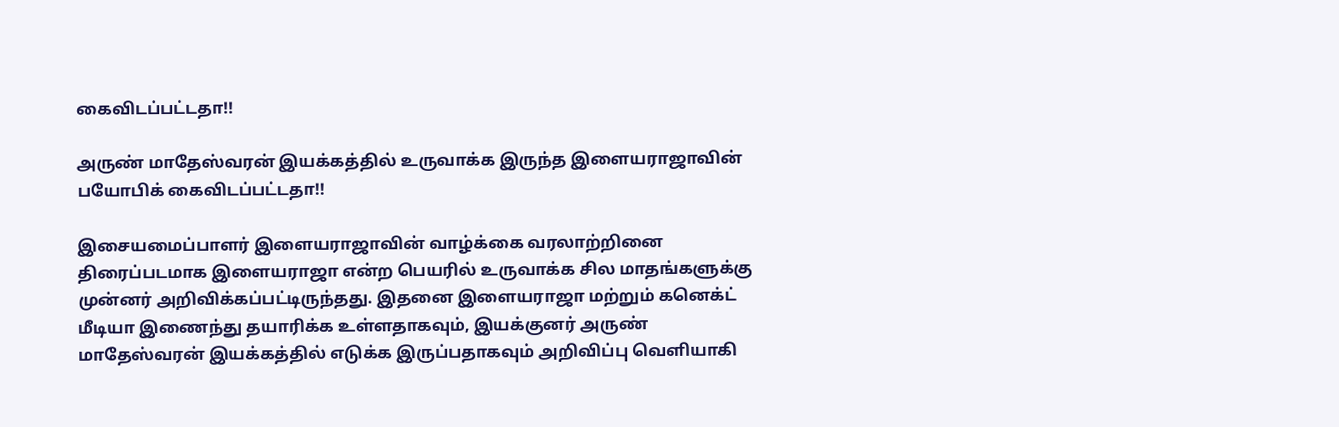கைவிடப்பட்டதா!!

அருண் மாதேஸ்வரன் இயக்கத்தில் உருவாக்க இருந்த இளையராஜாவின் பயோபிக் கைவிடப்பட்டதா!!

இசையமைப்பாளர் இளையராஜாவின் வாழ்க்கை வரலாற்றினை திரைப்படமாக இளையராஜா என்ற பெயரில் உருவாக்க சில மாதங்களுக்கு முன்னர் அறிவிக்கப்பட்டிருந்தது. இதனை இளையராஜா மற்றும் கனெக்ட் மீடியா இணைந்து தயாரிக்க உள்ளதாகவும், இயக்குனர் அருண் மாதேஸ்வரன் இயக்கத்தில் எடுக்க இருப்பதாகவும் அறிவிப்பு வெளியாகி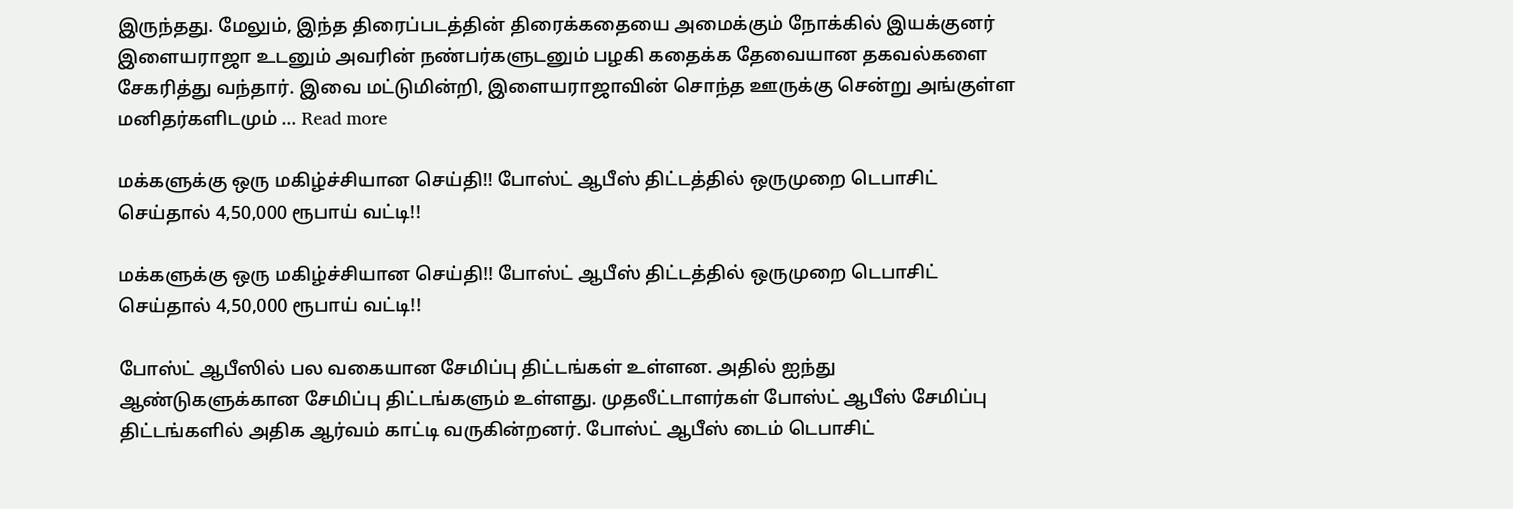இருந்தது. மேலும், இந்த திரைப்படத்தின் திரைக்கதையை அமைக்கும் நோக்கில் இயக்குனர் இளையராஜா உடனும் அவரின் நண்பர்களுடனும் பழகி கதைக்க தேவையான தகவல்களை சேகரித்து வந்தார். இவை மட்டுமின்றி, இளையராஜாவின் சொந்த ஊருக்கு சென்று அங்குள்ள மனிதர்களிடமும் … Read more

மக்களுக்கு ஒரு மகிழ்ச்சியான செய்தி!! போஸ்ட் ஆபீஸ் திட்டத்தில் ஒருமுறை டெபாசிட் செய்தால் 4,50,000 ரூபாய் வட்டி!!

மக்களுக்கு ஒரு மகிழ்ச்சியான செய்தி!! போஸ்ட் ஆபீஸ் திட்டத்தில் ஒருமுறை டெபாசிட் செய்தால் 4,50,000 ரூபாய் வட்டி!!

போஸ்ட் ஆபீஸில் பல வகையான சேமிப்பு திட்டங்கள் உள்ளன. அதில் ஐந்து ஆண்டுகளுக்கான சேமிப்பு திட்டங்களும் உள்ளது. முதலீட்டாளர்கள் போஸ்ட் ஆபீஸ் சேமிப்பு திட்டங்களில் அதிக ஆர்வம் காட்டி வருகின்றனர். போஸ்ட் ஆபீஸ் டைம் டெபாசிட்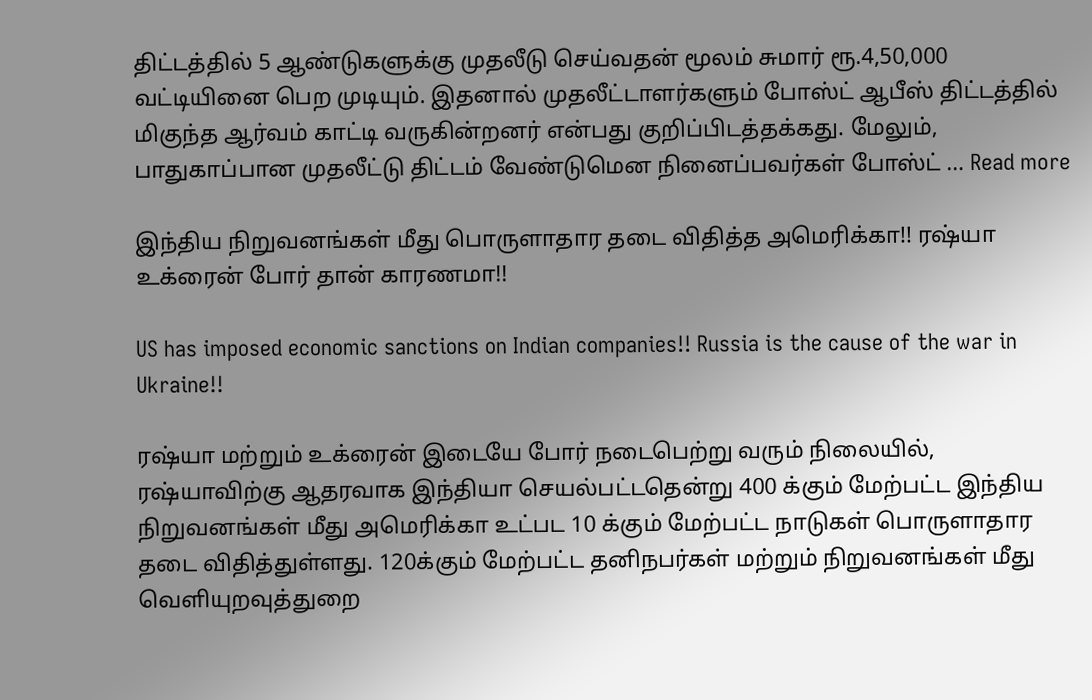திட்டத்தில் 5 ஆண்டுகளுக்கு முதலீடு செய்வதன் மூலம் சுமார் ரூ.4,50,000 வட்டியினை பெற முடியும். இதனால் முதலீட்டாளர்களும் போஸ்ட் ஆபீஸ் திட்டத்தில் மிகுந்த ஆர்வம் காட்டி வருகின்றனர் என்பது குறிப்பிடத்தக்கது. மேலும், பாதுகாப்பான முதலீட்டு திட்டம் வேண்டுமென நினைப்பவர்கள் போஸ்ட் … Read more

இந்திய நிறுவனங்கள் மீது பொருளாதார தடை விதித்த அமெரிக்கா!! ரஷ்யா உக்ரைன் போர் தான் காரணமா!!

US has imposed economic sanctions on Indian companies!! Russia is the cause of the war in Ukraine!!

ரஷ்யா மற்றும் உக்ரைன் இடையே போர் நடைபெற்று வரும் நிலையில், ரஷ்யாவிற்கு ஆதரவாக இந்தியா செயல்பட்டதென்று 400 க்கும் மேற்பட்ட இந்திய நிறுவனங்கள் மீது அமெரிக்கா உட்பட 10 க்கும் மேற்பட்ட நாடுகள் பொருளாதார தடை விதித்துள்ளது. 120க்கும் மேற்பட்ட தனிநபர்கள் மற்றும் நிறுவனங்கள் மீது வெளியுறவுத்துறை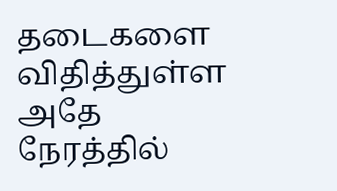தடைகளை விதித்துள்ள அதே நேரத்தில்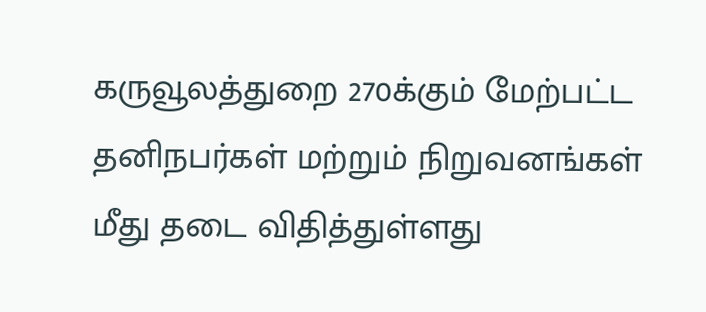கருவூலத்துறை 270க்கும் மேற்பட்ட தனிநபர்கள் மற்றும் நிறுவனங்கள் மீது தடை விதித்துள்ளது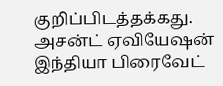குறிப்பிடத்தக்கது. அசன்ட் ஏவியேஷன் இந்தியா பிரைவேட்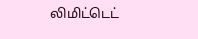லிமிட்டெட்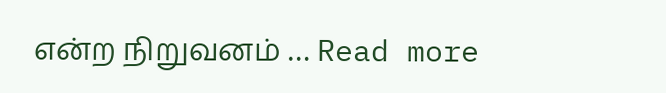என்ற நிறுவனம் … Read more